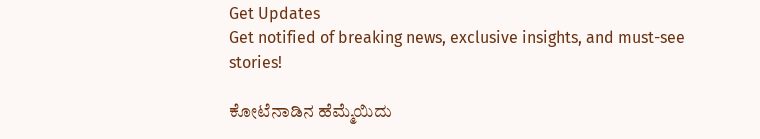Get Updates
Get notified of breaking news, exclusive insights, and must-see stories!

ಕೋಟೆನಾಡಿನ ಹೆಮ್ಮೆಯಿದು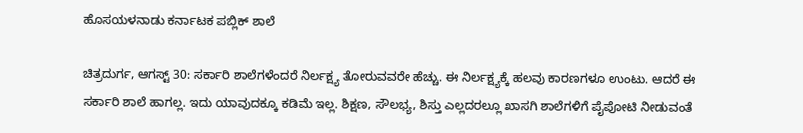ಹೊಸಯಳನಾಡು ಕರ್ನಾಟಕ ಪಬ್ಲಿಕ್ ಶಾಲೆ

ಚಿತ್ರದುರ್ಗ, ಆಗಸ್ಟ್ 30: ಸರ್ಕಾರಿ ಶಾಲೆಗಳೆಂದರೆ ನಿರ್ಲಕ್ಷ್ಯ ತೋರುವವರೇ ಹೆಚ್ಚು. ಈ ನಿರ್ಲಕ್ಷ್ಯಕ್ಕೆ ಹಲವು ಕಾರಣಗಳೂ ಉಂಟು. ಆದರೆ ಈ ಸರ್ಕಾರಿ ಶಾಲೆ ಹಾಗಲ್ಲ. ಇದು ಯಾವುದಕ್ಕೂ ಕಡಿಮೆ ಇಲ್ಲ. ಶಿಕ್ಷಣ, ಸೌಲಭ್ಯ, ಶಿಸ್ತು ಎಲ್ಲದರಲ್ಲೂ ಖಾಸಗಿ ಶಾಲೆಗಳಿಗೆ ಪೈಪೋಟಿ ನೀಡುವಂತೆ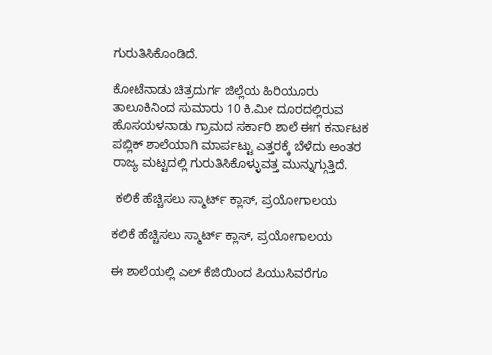ಗುರುತಿಸಿಕೊಂಡಿದೆ.

ಕೋಟೆನಾಡು ಚಿತ್ರದುರ್ಗ ಜಿಲ್ಲೆಯ ಹಿರಿಯೂರು ತಾಲೂಕಿನಿಂದ ಸುಮಾರು 10 ಕಿ.ಮೀ ದೂರದಲ್ಲಿರುವ ಹೊಸಯಳನಾಡು ಗ್ರಾಮದ ಸರ್ಕಾರಿ ಶಾಲೆ ಈಗ ಕರ್ನಾಟಕ ಪಬ್ಲಿಕ್ ಶಾಲೆಯಾಗಿ ಮಾರ್ಪಟ್ಟು ಎತ್ತರಕ್ಕೆ ಬೆಳೆದು ಅಂತರ ರಾಜ್ಯ ಮಟ್ಟದಲ್ಲಿ ಗುರುತಿಸಿಕೊಳ್ಳುವತ್ತ ಮುನ್ನುಗ್ಗುತ್ತಿದೆ.

 ಕಲಿಕೆ ಹೆಚ್ಚಿಸಲು ಸ್ಮಾರ್ಟ್ ಕ್ಲಾಸ್, ಪ್ರಯೋಗಾಲಯ

ಕಲಿಕೆ ಹೆಚ್ಚಿಸಲು ಸ್ಮಾರ್ಟ್ ಕ್ಲಾಸ್, ಪ್ರಯೋಗಾಲಯ

ಈ ಶಾಲೆಯಲ್ಲಿ ಎಲ್ ಕೆಜಿಯಿಂದ ಪಿಯುಸಿವರೆಗೂ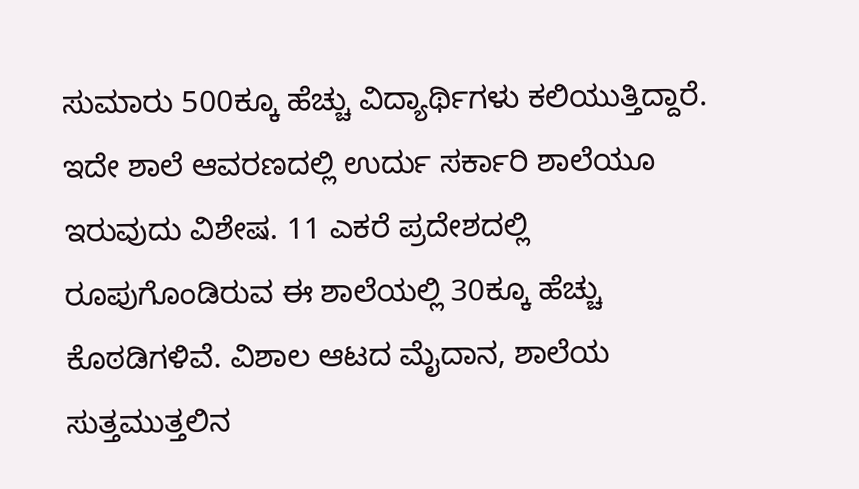ಸುಮಾರು 500ಕ್ಕೂ ಹೆಚ್ಚು ವಿದ್ಯಾರ್ಥಿಗಳು ಕಲಿಯುತ್ತಿದ್ದಾರೆ. ಇದೇ ಶಾಲೆ ಆವರಣದಲ್ಲಿ ಉರ್ದು ಸರ್ಕಾರಿ ಶಾಲೆಯೂ ಇರುವುದು ವಿಶೇಷ. 11 ಎಕರೆ ಪ್ರದೇಶದಲ್ಲಿ ರೂಪುಗೊಂಡಿರುವ ಈ ಶಾಲೆಯಲ್ಲಿ 30ಕ್ಕೂ ಹೆಚ್ಚು ಕೊಠಡಿಗಳಿವೆ. ವಿಶಾಲ ಆಟದ ಮೈದಾನ, ಶಾಲೆಯ ಸುತ್ತಮುತ್ತಲಿನ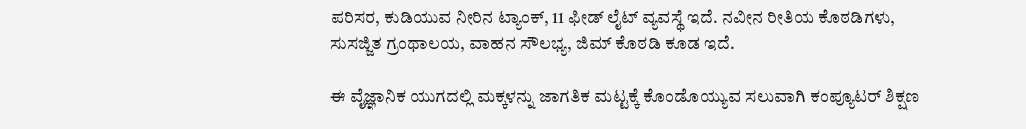ಪರಿಸರ, ಕುಡಿಯುವ ನೀರಿನ ಟ್ಯಾಂಕ್, 11 ಫೀಡ್ ಲೈಟ್ ವ್ಯವಸ್ಥೆ ಇದೆ. ನವೀನ ರೀತಿಯ ಕೊಠಡಿಗಳು, ಸುಸಜ್ಜಿತ ಗ್ರಂಥಾಲಯ, ವಾಹನ ಸೌಲಭ್ಯ, ಜಿಮ್ ಕೊಠಡಿ ಕೂಡ ಇದೆ.

ಈ ವೈಜ್ಞಾನಿಕ ಯುಗದಲ್ಲಿ ಮಕ್ಕಳನ್ನು ಜಾಗತಿಕ ಮಟ್ಟಕ್ಕೆ ಕೊಂಡೊಯ್ಯುವ ಸಲುವಾಗಿ ಕಂಪ್ಯೂಟರ್ ಶಿಕ್ಷಣ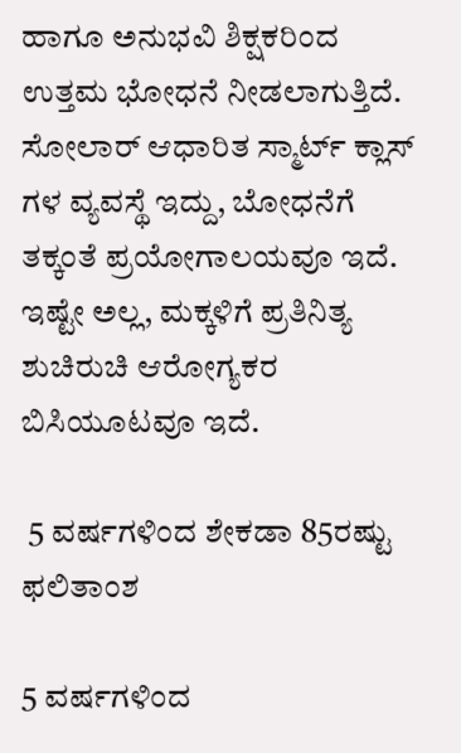ಹಾಗೂ ಅನುಭವಿ ಶಿಕ್ಷಕರಿಂದ ಉತ್ತಮ ಭೋಧನೆ ನೀಡಲಾಗುತ್ತಿದೆ. ಸೋಲಾರ್ ಆಧಾರಿತ ಸ್ಮಾರ್ಟ್ ಕ್ಲಾಸ್ ಗಳ ವ್ಯವಸ್ಥೆ ಇದ್ದು, ಬೋಧನೆಗೆ ತಕ್ಕಂತೆ ಪ್ರಯೋಗಾಲಯವೂ ಇದೆ. ಇಷ್ಟೇ ಅಲ್ಲ, ಮಕ್ಕಳಿಗೆ ಪ್ರತಿನಿತ್ಯ ಶುಚಿರುಚಿ ಆರೋಗ್ಯಕರ ಬಿಸಿಯೂಟವೂ ಇದೆ.

 5 ವರ್ಷಗಳಿಂದ ಶೇಕಡಾ 85ರಷ್ಟು ಫಲಿತಾಂಶ

5 ವರ್ಷಗಳಿಂದ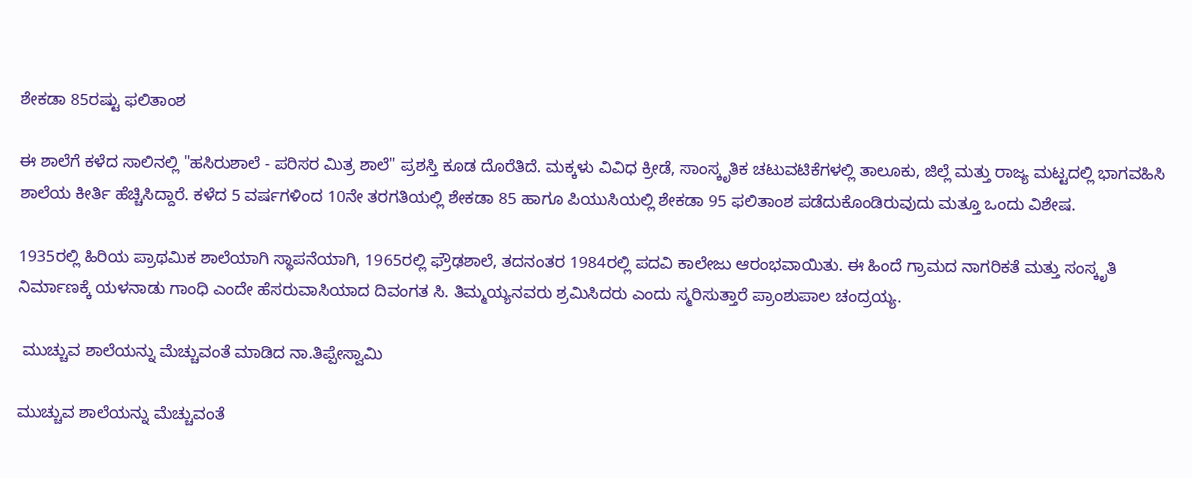ಶೇಕಡಾ 85ರಷ್ಟು ಫಲಿತಾಂಶ

ಈ ಶಾಲೆಗೆ ಕಳೆದ ಸಾಲಿನಲ್ಲಿ "ಹಸಿರುಶಾಲೆ - ಪರಿಸರ ಮಿತ್ರ ಶಾಲೆ" ಪ್ರಶಸ್ತಿ ಕೂಡ ದೊರೆತಿದೆ. ಮಕ್ಕಳು ವಿವಿಧ ಕ್ರೀಡೆ, ಸಾಂಸ್ಕೃತಿಕ ಚಟುವಟಿಕೆಗಳಲ್ಲಿ ತಾಲೂಕು, ಜಿಲ್ಲೆ ಮತ್ತು ರಾಜ್ಯ ಮಟ್ಟದಲ್ಲಿ ಭಾಗವಹಿಸಿ ಶಾಲೆಯ ಕೀರ್ತಿ ಹೆಚ್ಚಿಸಿದ್ದಾರೆ. ಕಳೆದ 5 ವರ್ಷಗಳಿಂದ 10ನೇ ತರಗತಿಯಲ್ಲಿ ಶೇಕಡಾ 85 ಹಾಗೂ ಪಿಯುಸಿಯಲ್ಲಿ ಶೇಕಡಾ 95 ಫಲಿತಾಂಶ ಪಡೆದುಕೊಂಡಿರುವುದು ಮತ್ತೂ ಒಂದು ವಿಶೇಷ.

1935ರಲ್ಲಿ ಹಿರಿಯ ಪ್ರಾಥಮಿಕ ಶಾಲೆಯಾಗಿ ಸ್ಥಾಪನೆಯಾಗಿ, 1965ರಲ್ಲಿ ಫ್ರೌಢಶಾಲೆ, ತದನಂತರ 1984ರಲ್ಲಿ ಪದವಿ ಕಾಲೇಜು ಆರಂಭವಾಯಿತು. ಈ ಹಿಂದೆ ಗ್ರಾಮದ ನಾಗರಿಕತೆ ಮತ್ತು ಸಂಸ್ಕೃತಿ ನಿರ್ಮಾಣಕ್ಕೆ ಯಳನಾಡು ಗಾಂಧಿ ಎಂದೇ ಹೆಸರುವಾಸಿಯಾದ ದಿವಂಗತ ಸಿ. ತಿಮ್ಮಯ್ಯನವರು ಶ್ರಮಿಸಿದರು ಎಂದು ಸ್ಮರಿಸುತ್ತಾರೆ ಪ್ರಾಂಶುಪಾಲ ಚಂದ್ರಯ್ಯ.

 ಮುಚ್ಚುವ ಶಾಲೆಯನ್ನು ಮೆಚ್ಚುವಂತೆ ಮಾಡಿದ ನಾ.ತಿಪ್ಪೇಸ್ವಾಮಿ

ಮುಚ್ಚುವ ಶಾಲೆಯನ್ನು ಮೆಚ್ಚುವಂತೆ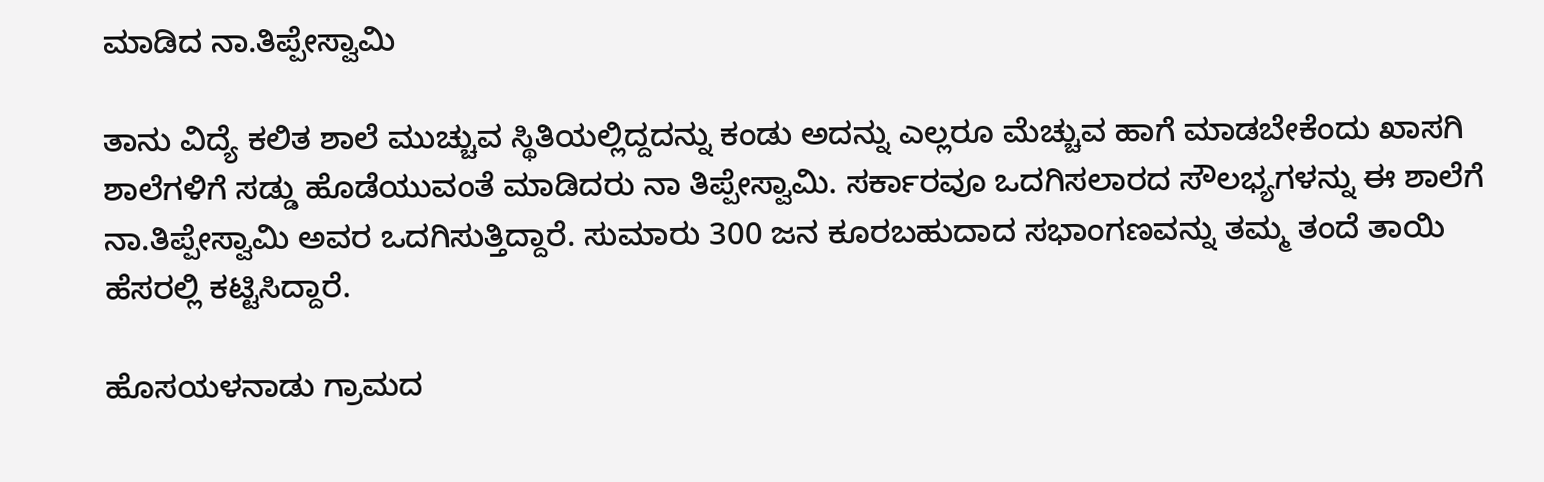ಮಾಡಿದ ನಾ.ತಿಪ್ಪೇಸ್ವಾಮಿ

ತಾನು ವಿದ್ಯೆ ಕಲಿತ ಶಾಲೆ ಮುಚ್ಚುವ ಸ್ಥಿತಿಯಲ್ಲಿದ್ದದನ್ನು ಕಂಡು ಅದನ್ನು ಎಲ್ಲರೂ ಮೆಚ್ಚುವ ಹಾಗೆ ಮಾಡಬೇಕೆಂದು ಖಾಸಗಿ ಶಾಲೆಗಳಿಗೆ ಸಡ್ಡು ಹೊಡೆಯುವಂತೆ ಮಾಡಿದರು ನಾ ತಿಪ್ಪೇಸ್ವಾಮಿ. ಸರ್ಕಾರವೂ ಒದಗಿಸಲಾರದ ಸೌಲಭ್ಯಗಳನ್ನು ಈ ಶಾಲೆಗೆ ನಾ.ತಿಪ್ಪೇಸ್ವಾಮಿ ಅವರ ಒದಗಿಸುತ್ತಿದ್ದಾರೆ. ಸುಮಾರು 300 ಜನ ಕೂರಬಹುದಾದ ಸಭಾಂಗಣವನ್ನು ತಮ್ಮ ತಂದೆ ತಾಯಿ ಹೆಸರಲ್ಲಿ ಕಟ್ಟಿಸಿದ್ದಾರೆ.

ಹೊಸಯಳನಾಡು ಗ್ರಾಮದ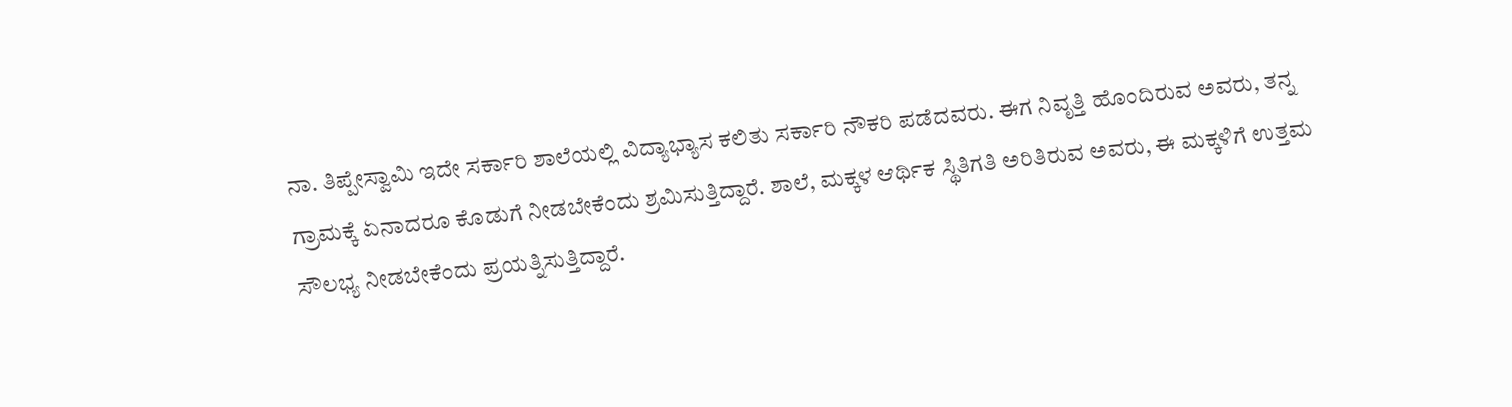ನಾ. ತಿಪ್ಪೇಸ್ವಾಮಿ ಇದೇ ಸರ್ಕಾರಿ ಶಾಲೆಯಲ್ಲಿ ವಿದ್ಯಾಭ್ಯಾಸ ಕಲಿತು ಸರ್ಕಾರಿ ನೌಕರಿ ಪಡೆದವರು. ಈಗ ನಿವೃತ್ತಿ ಹೊಂದಿರುವ ಅವರು, ತನ್ನ ಗ್ರಾಮಕ್ಕೆ ಏನಾದರೂ ಕೊಡುಗೆ ನೀಡಬೇಕೆಂದು ಶ್ರಮಿಸುತ್ತಿದ್ದಾರೆ. ಶಾಲೆ, ಮಕ್ಕಳ ಆರ್ಥಿಕ ಸ್ಥಿತಿಗತಿ ಅರಿತಿರುವ ಅವರು, ಈ ಮಕ್ಕಳಿಗೆ ಉತ್ತಮ ಸೌಲಭ್ಯ ನೀಡಬೇಕೆಂದು ಪ್ರಯತ್ನಿಸುತ್ತಿದ್ದಾರೆ.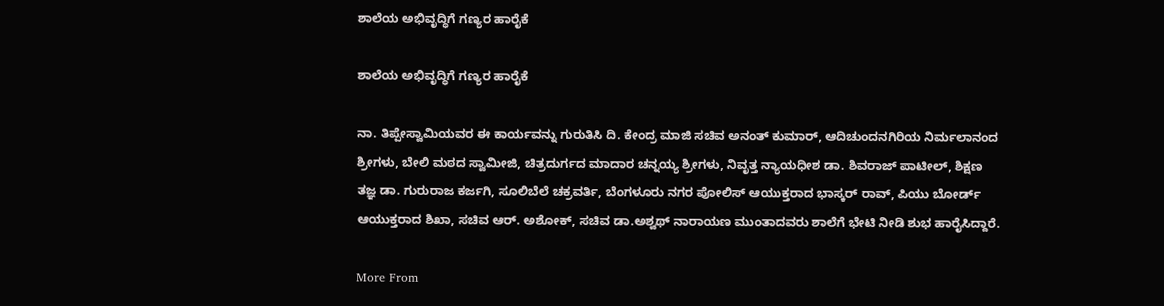ಶಾಲೆಯ ಅಭಿವೃದ್ಧಿಗೆ ಗಣ್ಯರ ಹಾರೈಕೆ

ಶಾಲೆಯ ಅಭಿವೃದ್ಧಿಗೆ ಗಣ್ಯರ ಹಾರೈಕೆ

ನಾ. ತಿಪ್ಪೇಸ್ವಾಮಿಯವರ ಈ ಕಾರ್ಯವನ್ನು ಗುರುತಿಸಿ ದಿ. ಕೇಂದ್ರ ಮಾಜಿ ಸಚಿವ ಅನಂತ್ ಕುಮಾರ್, ಆದಿಚುಂದನಗಿರಿಯ ನಿರ್ಮಲಾನಂದ ಶ್ರೀಗಳು, ಬೇಲಿ ಮಠದ ಸ್ವಾಮೀಜಿ, ಚಿತ್ರದುರ್ಗದ ಮಾದಾರ ಚನ್ನಯ್ಯ ಶ್ರೀಗಳು, ನಿವೃತ್ತ ನ್ಯಾಯಧೀಶ ಡಾ. ಶಿವರಾಜ್ ಪಾಟೀಲ್, ಶಿಕ್ಷಣ ತಜ್ಞ ಡಾ. ಗುರುರಾಜ ಕರ್ಜಗಿ, ಸೂಲಿಬೆಲೆ ಚಕ್ರವರ್ತಿ, ಬೆಂಗಳೂರು ನಗರ ಪೋಲಿಸ್ ಆಯುಕ್ತರಾದ ಭಾಸ್ಕರ್ ರಾವ್, ಪಿಯು ಬೋರ್ಡ್ ಆಯುಕ್ತರಾದ ಶಿಖಾ, ಸಚಿವ ಆರ್. ಅಶೋಕ್, ಸಚಿವ ಡಾ.ಅಶ್ವಥ್ ನಾರಾಯಣ ಮುಂತಾದವರು ಶಾಲೆಗೆ ಭೇಟಿ ನೀಡಿ ಶುಭ ಹಾರೈಸಿದ್ದಾರೆ.

More From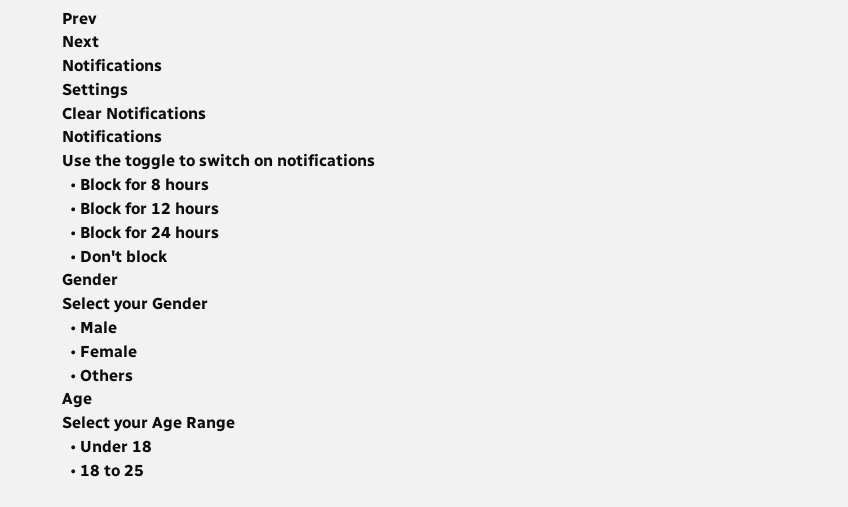Prev
Next
Notifications
Settings
Clear Notifications
Notifications
Use the toggle to switch on notifications
  • Block for 8 hours
  • Block for 12 hours
  • Block for 24 hours
  • Don't block
Gender
Select your Gender
  • Male
  • Female
  • Others
Age
Select your Age Range
  • Under 18
  • 18 to 25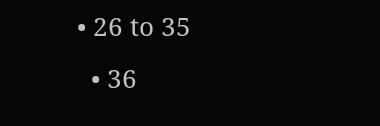• 26 to 35
  • 36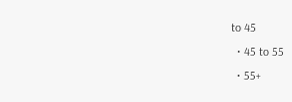to 45
  • 45 to 55
  • 55+